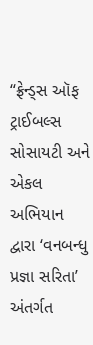“ફ્રેન્ડ્સ ઑફ ટ્રાઈબલ્સ સોસાયટી અને એકલ અભિયાન દ્વારા ‘વનબન્ધુ પ્રજ્ઞા સરિતા’ અંતર્ગત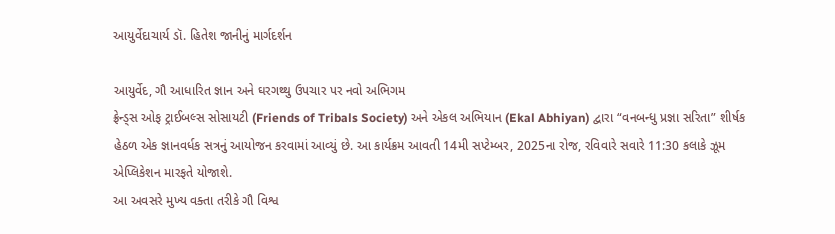આયુર્વેદાચાર્ય ડૉ. હિતેશ જાનીનું માર્ગદર્શન

આયુર્વેદ, ગૌ આધારિત જ્ઞાન અને ઘરગથ્થુ ઉપચાર પર નવો અભિગમ
ફ્રેન્ડ્સ ઓફ ટ્રાઈબલ્સ સોસાયટી (Friends of Tribals Society) અને એકલ અભિયાન (Ekal Abhiyan) દ્વારા “વનબન્ધુ પ્રજ્ઞા સરિતા” શીર્ષક હેઠળ એક જ્ઞાનવર્ધક સત્રનું આયોજન કરવામાં આવ્યું છે. આ કાર્યક્રમ આવતી 14મી સપ્ટેમ્બર, 2025ના રોજ, રવિવારે સવારે 11:30 કલાકે ઝૂમ એપ્લિકેશન મારફતે યોજાશે.
આ અવસરે મુખ્ય વક્તા તરીકે ગૌ વિશ્વ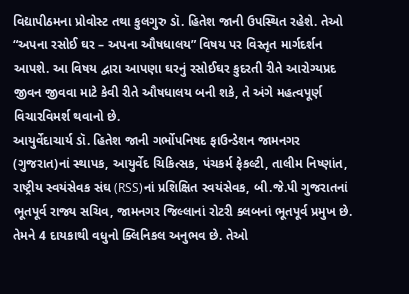વિદ્યાપીઠમના પ્રોવોસ્ટ તથા કુલગુરુ ડૉ. હિતેશ જાની ઉપસ્થિત રહેશે. તેઓ “અપના રસોઈ ઘર – અપના ઔષધાલય” વિષય પર વિસ્તૃત માર્ગદર્શન આપશે. આ વિષય દ્વારા આપણા ઘરનું રસોઈઘર કુદરતી રીતે આરોગ્યપ્રદ જીવન જીવવા માટે કેવી રીતે ઔષધાલય બની શકે, તે અંગે મહત્વપૂર્ણ વિચારવિમર્શ થવાનો છે.
આયુર્વેદાચાર્ય ડૉ. હિતેશ જાની ગર્ભોપનિષદ ફાઉન્ડેશન જામનગર (ગુજરાત)નાં સ્થાપક, આયુર્વેદ ચિકિત્સક, પંચકર્મ ફેકલ્ટી, તાલીમ નિષ્ણાંત, રાષ્ટ્રીય સ્વયંસેવક સંઘ (RSS)નાં પ્રશિક્ષિત સ્વયંસેવક, બી.જે.પી ગુજરાતનાં ભૂતપૂર્વ રાજ્ય સચિવ, જામનગર જિલ્લાનાં રોટરી ક્લબનાં ભૂતપૂર્વ પ્રમુખ છે. તેમને 4 દાયકાથી વધુનો ક્લિનિકલ અનુભવ છે. તેઓ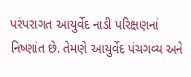પરંપરાગત આયુર્વેદ નાડી પરિક્ષણનાં નિષ્ણાંત છે. તેમણે આયુર્વેદ પંચગવ્ય અને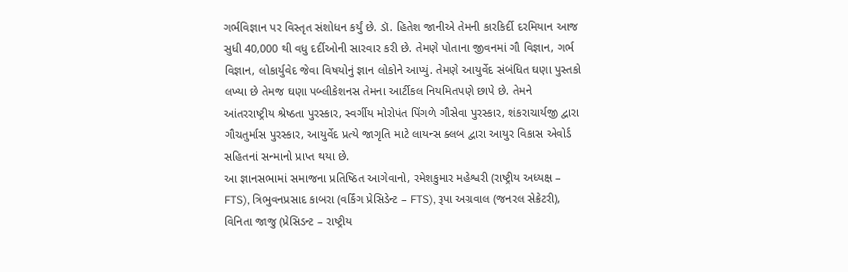ગર્ભવિજ્ઞાન પર વિસ્તૃત સંશોધન કર્યું છે. ડૉ. હિતેશ જાનીએ તેમની કારકિર્દી દરમિયાન આજ સુધી 40,000 થી વધુ દર્દીઓની સારવાર કરી છે. તેમણે પોતાના જીવનમાં ગૌ વિજ્ઞાન, ગર્ભ વિજ્ઞાન, લોકાર્યુવેદ જેવા વિષયોનું જ્ઞાન લોકોને આપ્યું. તેમણે આયુર્વેદ સંબંધિત ઘણા પુસ્તકો લખ્યા છે તેમજ ઘણા પબ્લીકેશનસ તેમના આર્ટીકલ નિયમિતપણે છાપે છે. તેમને આંતરરાષ્ટ્રીય શ્રેષ્ઠતા પુરસ્કાર, સ્વર્ગીય મોરોપંત પિંગળે ગૌસેવા પુરસ્કાર, શંકરાચાર્યજી દ્વારા ગૌચતુર્માસ પુરસ્કાર, આયુર્વેદ પ્રત્યે જાગૃતિ માટે લાયન્સ ક્લબ દ્વારા આયુર વિકાસ એવોર્ડ સહિતનાં સન્માનો પ્રાપ્ત થયા છે.
આ જ્ઞાનસભામાં સમાજના પ્રતિષ્ઠિત આગેવાનો, રમેશકુમાર મહેશ્વરી (રાષ્ટ્રીય અધ્યક્ષ – FTS), ત્રિભુવનપ્રસાદ કાબરા (વર્કિંગ પ્રેસિડેન્ટ – FTS), રૂપા અગ્રવાલ (જનરલ સેક્રેટરી), વિનિતા જાજુ (પ્રેસિડન્ટ – રાષ્ટ્રીય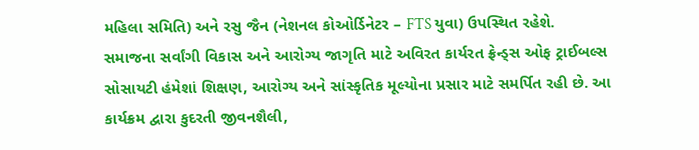મહિલા સમિતિ) અને રસુ જૈન (નેશનલ કોઓર્ડિનેટર – FTS યુવા) ઉપસ્થિત રહેશે.
સમાજના સર્વાંગી વિકાસ અને આરોગ્ય જાગૃતિ માટે અવિરત કાર્યરત ફ્રેન્ડ્સ ઓફ ટ્રાઈબલ્સ સોસાયટી હંમેશાં શિક્ષણ, આરોગ્ય અને સાંસ્કૃતિક મૂલ્યોના પ્રસાર માટે સમર્પિત રહી છે. આ કાર્યક્રમ દ્વારા કુદરતી જીવનશૈલી,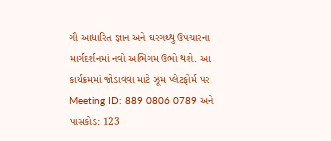ગૌ આધારિત જ્ઞાન અને ઘરગથ્થુ ઉપચારના માર્ગદર્શનમાં નવો અભિગમ ઉભો થશે. આ કાર્યક્રમમાં જોડાવવા માટે ઝૂમ પ્લેટફોર્મ પર Meeting ID: 889 0806 0789 અને પાસકોડ: 123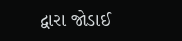દ્વારા જોડાઈ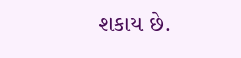શકાય છે.